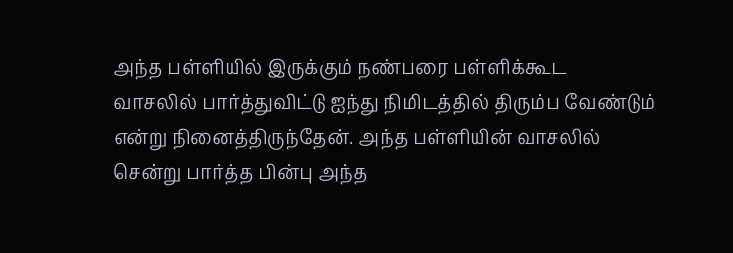அந்த பள்ளியில் இருக்கும் நண்பரை பள்ளிக்கூட
வாசலில் பார்த்துவிட்டு ஐந்து நிமிடத்தில் திரும்ப வேண்டும் என்று நினைத்திருந்தேன். அந்த பள்ளியின் வாசலில் சென்று பார்த்த பின்பு அந்த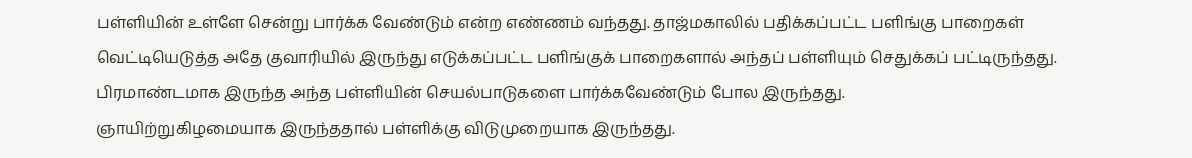பள்ளியின் உள்ளே சென்று பார்க்க வேண்டும் என்ற எண்ணம் வந்தது. தாஜ்மகாலில் பதிக்கப்பட்ட பளிங்கு பாறைகள் வெட்டியெடுத்த அதே குவாரியில் இருந்து எடுக்கப்பட்ட பளிங்குக் பாறைகளால் அந்தப் பள்ளியும் செதுக்கப் பட்டிருந்தது. பிரமாண்டமாக இருந்த அந்த பள்ளியின் செயல்பாடுகளை பார்க்கவேண்டும் போல இருந்தது.
ஞாயிற்றுகிழமையாக இருந்ததால் பள்ளிக்கு விடுமுறையாக இருந்தது.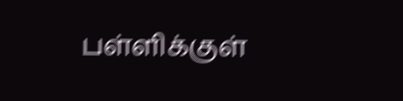பள்ளிக்குள்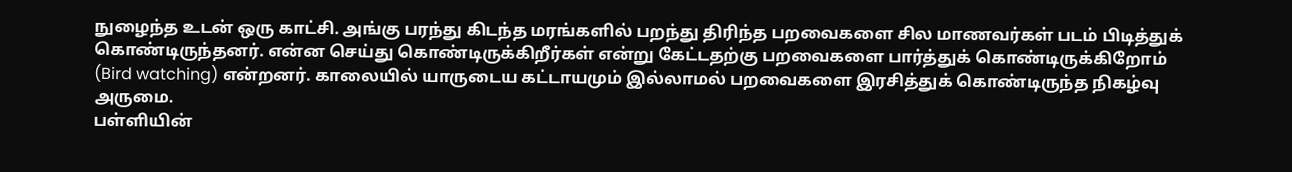நுழைந்த உடன் ஒரு காட்சி. அங்கு பரந்து கிடந்த மரங்களில் பறந்து திரிந்த பறவைகளை சில மாணவர்கள் படம் பிடித்துக் கொண்டிருந்தனர். என்ன செய்து கொண்டிருக்கிறீர்கள் என்று கேட்டதற்கு பறவைகளை பார்த்துக் கொண்டிருக்கிறோம் (Bird watching) என்றனர். காலையில் யாருடைய கட்டாயமும் இல்லாமல் பறவைகளை இரசித்துக் கொண்டிருந்த நிகழ்வு அருமை.
பள்ளியின்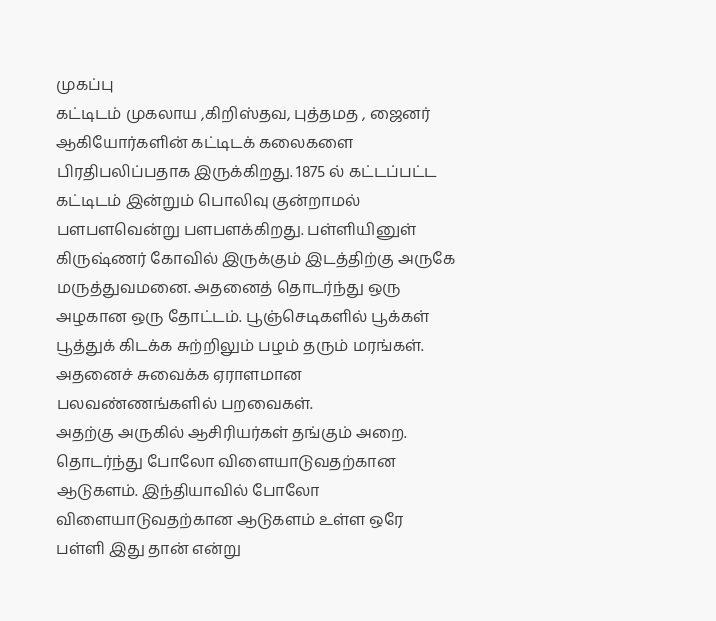முகப்பு
கட்டிடம் முகலாய ,கிறிஸ்தவ, புத்தமத , ஜைனர் ஆகியோர்களின் கட்டிடக் கலைகளை
பிரதிபலிப்பதாக இருக்கிறது. 1875 ல் கட்டப்பட்ட கட்டிடம் இன்றும் பொலிவு குன்றாமல் பளபளவென்று பளபளக்கிறது. பள்ளியினுள் கிருஷ்ணர் கோவில் இருக்கும் இடத்திற்கு அருகே மருத்துவமனை. அதனைத் தொடர்ந்து ஒரு அழகான ஒரு தோட்டம். பூஞ்செடிகளில் பூக்கள் பூத்துக் கிடக்க சுற்றிலும் பழம் தரும் மரங்கள். அதனைச் சுவைக்க ஏராளமான பலவண்ணங்களில் பறவைகள்.
அதற்கு அருகில் ஆசிரியர்கள் தங்கும் அறை. தொடர்ந்து போலோ விளையாடுவதற்கான ஆடுகளம். இந்தியாவில் போலோ விளையாடுவதற்கான ஆடுகளம் உள்ள ஒரே பள்ளி இது தான் என்று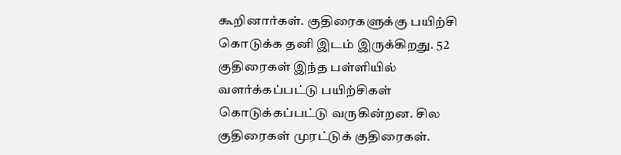கூறினார்கள். குதிரைகளுக்கு பயிற்சி கொடுக்க தனி இடம் இருக்கிறது. 52 குதிரைகள் இந்த பள்ளியில் வளர்க்கப்பட்டு பயிற்சிகள் கொடுக்கப்பட்டு வருகின்றன. சில குதிரைகள் முரட்டுக் குதிரைகள்.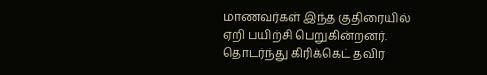மாணவர்கள் இந்த குதிரையில் ஏறி பயிற்சி பெறுகின்றனர். தொடர்ந்து கிரிக்கெட் தவிர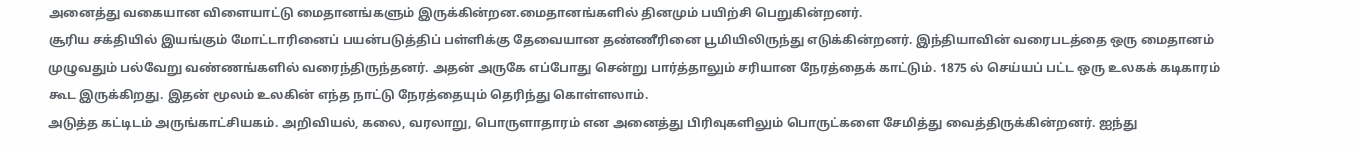அனைத்து வகையான விளையாட்டு மைதானங்களும் இருக்கின்றன.மைதானங்களில் தினமும் பயிற்சி பெறுகின்றனர்.
சூரிய சக்தியில் இயங்கும் மோட்டாரினைப் பயன்படுத்திப் பள்ளிக்கு தேவையான தண்ணீரினை பூமியிலிருந்து எடுக்கின்றனர். இந்தியாவின் வரைபடத்தை ஒரு மைதானம் முழுவதும் பல்வேறு வண்ணங்களில் வரைந்திருந்தனர். அதன் அருகே எப்போது சென்று பார்த்தாலும் சரியான நேரத்தைக் காட்டும். 1875 ல் செய்யப் பட்ட ஒரு உலகக் கடிகாரம்
கூட இருக்கிறது. இதன் மூலம் உலகின் எந்த நாட்டு நேரத்தையும் தெரிந்து கொள்ளலாம்.
அடுத்த கட்டிடம் அருங்காட்சியகம். அறிவியல், கலை, வரலாறு, பொருளாதாரம் என அனைத்து பிரிவுகளிலும் பொருட்களை சேமித்து வைத்திருக்கின்றனர். ஐந்து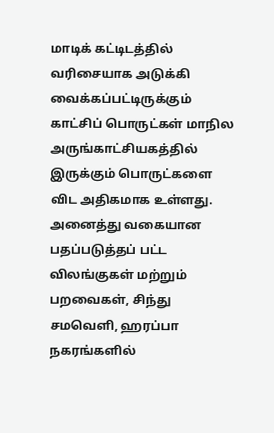மாடிக் கட்டிடத்தில் வரிசையாக அடுக்கி வைக்கப்பட்டிருக்கும் காட்சிப் பொருட்கள் மாநில அருங்காட்சியகத்தில் இருக்கும் பொருட்களை விட அதிகமாக உள்ளது. அனைத்து வகையான பதப்படுத்தப் பட்ட விலங்குகள் மற்றும் பறவைகள், சிந்து சமவெளி, ஹரப்பா நகரங்களில்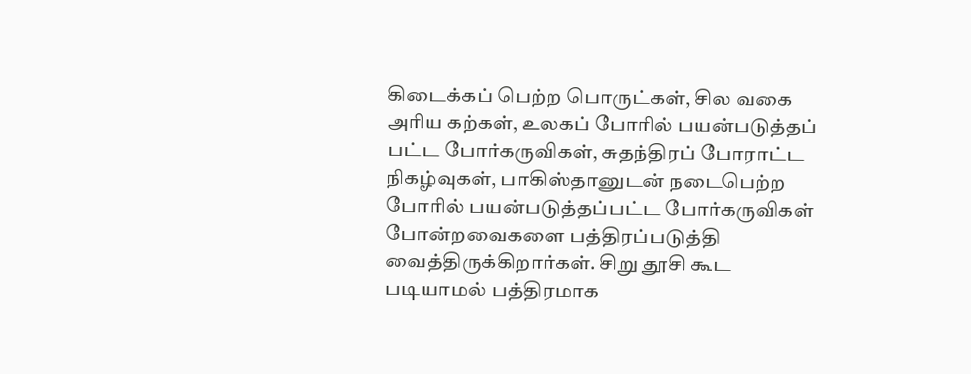கிடைக்கப் பெற்ற பொருட்கள், சில வகை அரிய கற்கள், உலகப் போரில் பயன்படுத்தப் பட்ட போர்கருவிகள், சுதந்திரப் போராட்ட நிகழ்வுகள், பாகிஸ்தானுடன் நடைபெற்ற போரில் பயன்படுத்தப்பட்ட போர்கருவிகள் போன்றவைகளை பத்திரப்படுத்தி வைத்திருக்கிறார்கள். சிறு தூசி கூட படியாமல் பத்திரமாக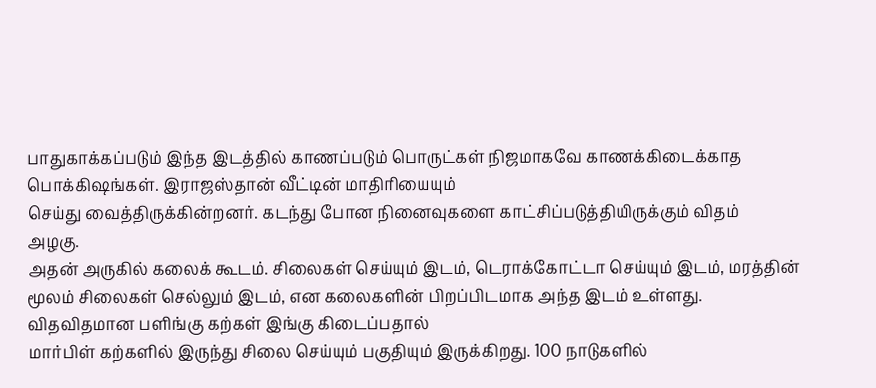பாதுகாக்கப்படும் இந்த இடத்தில் காணப்படும் பொருட்கள் நிஜமாகவே காணக்கிடைக்காத பொக்கிஷங்கள். இராஜஸ்தான் வீட்டின் மாதிரியையும்
செய்து வைத்திருக்கின்றனர். கடந்து போன நினைவுகளை காட்சிப்படுத்தியிருக்கும் விதம்
அழகு.
அதன் அருகில் கலைக் கூடம். சிலைகள் செய்யும் இடம், டெராக்கோட்டா செய்யும் இடம், மரத்தின் மூலம் சிலைகள் செல்லும் இடம், என கலைகளின் பிறப்பிடமாக அந்த இடம் உள்ளது. விதவிதமான பளிங்கு கற்கள் இங்கு கிடைப்பதால்
மார்பிள் கற்களில் இருந்து சிலை செய்யும் பகுதியும் இருக்கிறது. 100 நாடுகளில்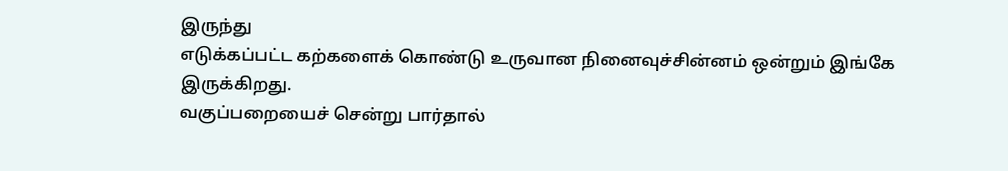இருந்து
எடுக்கப்பட்ட கற்களைக் கொண்டு உருவான நினைவுச்சின்னம் ஒன்றும் இங்கே இருக்கிறது.
வகுப்பறையைச் சென்று பார்தால்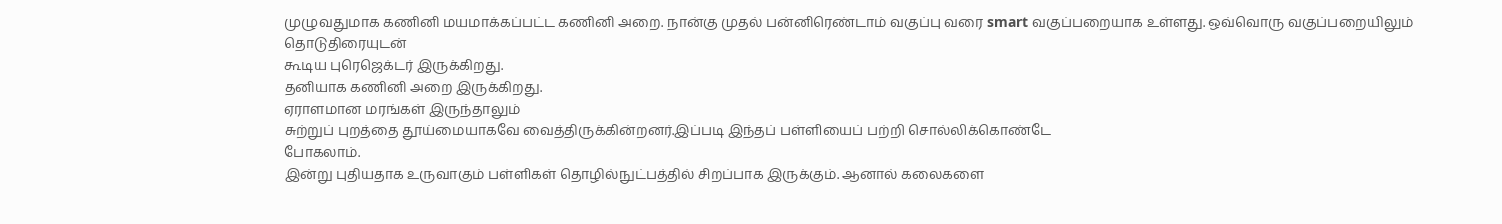முழுவதுமாக கணினி மயமாக்கப்பட்ட கணினி அறை. நான்கு முதல் பன்னிரெண்டாம் வகுப்பு வரை smart வகுப்பறையாக உள்ளது. ஒவ்வொரு வகுப்பறையிலும் தொடுதிரையுடன்
கூடிய புரெஜெக்டர் இருக்கிறது.
தனியாக கணினி அறை இருக்கிறது.
ஏராளமான மரங்கள் இருந்தாலும்
சுற்றுப் புறத்தை தூய்மையாகவே வைத்திருக்கின்றனர்.இப்படி இந்தப் பள்ளியைப் பற்றி சொல்லிக்கொண்டே
போகலாம்.
இன்று புதியதாக உருவாகும் பள்ளிகள் தொழில்நுட்பத்தில் சிறப்பாக இருக்கும். ஆனால் கலைகளை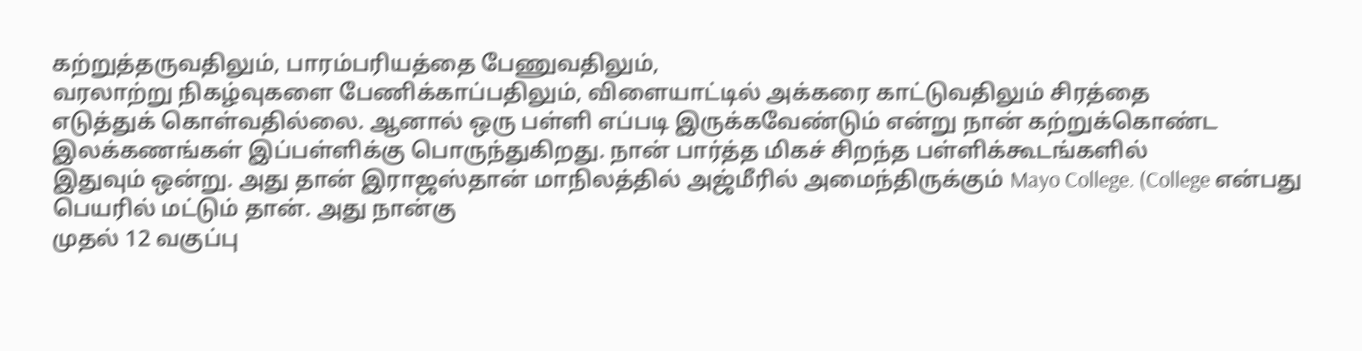கற்றுத்தருவதிலும், பாரம்பரியத்தை பேணுவதிலும்,
வரலாற்று நிகழ்வுகளை பேணிக்காப்பதிலும், விளையாட்டில் அக்கரை காட்டுவதிலும் சிரத்தை
எடுத்துக் கொள்வதில்லை. ஆனால் ஒரு பள்ளி எப்படி இருக்கவேண்டும் என்று நான் கற்றுக்கொண்ட
இலக்கணங்கள் இப்பள்ளிக்கு பொருந்துகிறது. நான் பார்த்த மிகச் சிறந்த பள்ளிக்கூடங்களில்
இதுவும் ஒன்று. அது தான் இராஜஸ்தான் மாநிலத்தில் அஜ்மீரில் அமைந்திருக்கும் Mayo College. (College என்பது பெயரில் மட்டும் தான். அது நான்கு
முதல் 12 வகுப்பு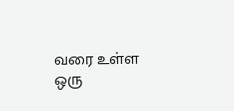வரை உள்ள ஒரு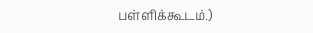பள்ளிக்கூடம்.)